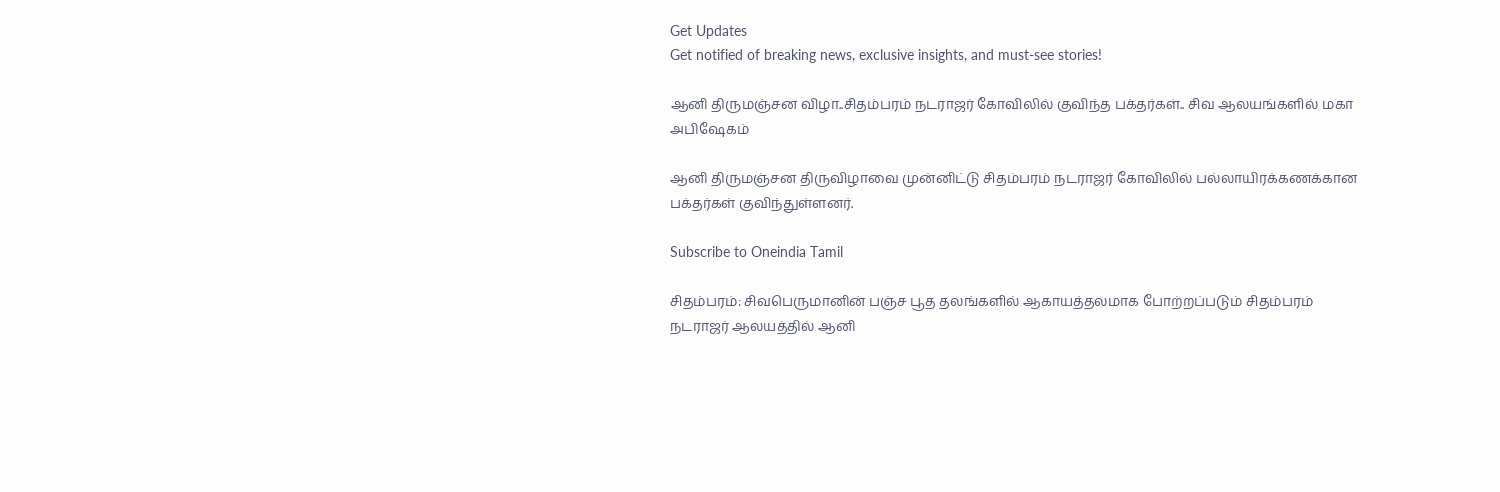Get Updates
Get notified of breaking news, exclusive insights, and must-see stories!

ஆனி திருமஞ்சன விழா..சிதம்பரம் நடராஜர் கோவிலில் குவிந்த பக்தர்கள்.. சிவ ஆலயங்களில் மகா அபிஷேகம்

ஆனி திருமஞ்சன திருவிழாவை முன்னிட்டு சிதம்பரம் நடராஜர் கோவிலில் பல்லாயிரக்கணக்கான பக்தர்கள் குவிந்துள்ளனர்.

Subscribe to Oneindia Tamil

சிதம்பரம்: சிவபெருமானின் பஞ்ச பூத தலங்களில் ஆகாயத்தலமாக போற்றப்படும் சிதம்பரம் நடராஜர் ஆலயத்தில் ஆனி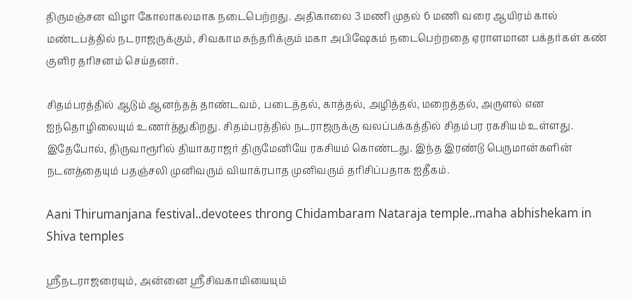திருமஞ்சன விழா கோலாகலமாக நடைபெற்றது. அதிகாலை 3 மணி முதல் 6 மணி வரை ஆயிரம் கால் மண்டபத்தில் நடராஜருக்கும், சிவகாம சுந்தரிக்கும் மகா அபிஷேகம் நடைபெற்றதை ஏராளமான பக்தர்கள் கண் குளிர தரிசனம் செய்தனர்.

சிதம்பரத்தில் ஆடும் ஆனந்தத் தாண்டவம், படைத்தல், காத்தல், அழித்தல், மறைத்தல், அருளல் என ஐந்தொழிலையும் உணர்த்துகிறது. சிதம்பரத்தில் நடராஜருக்கு வலப்பக்கத்தில் சிதம்பர ரகசியம் உள்ளது. இதேபோல், திருவாரூரில் தியாகராஜர் திருமேனியே ரகசியம் கொண்டது. இந்த இரண்டு பெருமான்களின் நடனத்தையும் பதஞ்சலி முனிவரும் வியாக்ரபாத முனிவரும் தரிசிப்பதாக ஐதீகம்.

Aani Thirumanjana festival..devotees throng Chidambaram Nataraja temple..maha abhishekam in Shiva temples

ஸ்ரீநடராஜரையும், அன்னை ஸ்ரீசிவகாமியையும்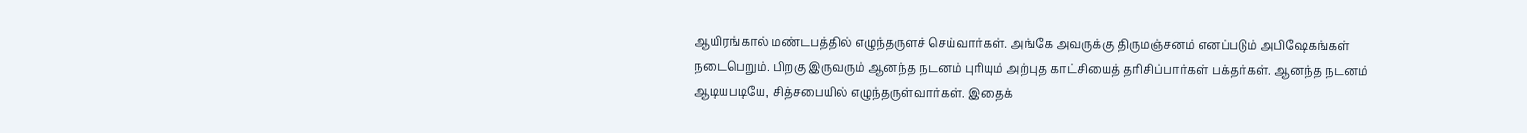ஆயிரங்கால் மண்டபத்தில் எழுந்தருளச் செய்வார்கள். அங்கே அவருக்கு திருமஞ்சனம் எனப்படும் அபிஷேகங்கள் நடைபெறும். பிறகு இருவரும் ஆனந்த நடனம் புரியும் அற்புத காட்சியைத் தரிசிப்பார்கள் பக்தர்கள். ஆனந்த நடனம் ஆடியபடியே, சித்சபையில் எழுந்தருள்வார்கள். இதைக்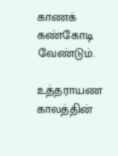காணக் கண்கோடி வேண்டும்.

உத்தராயண காலத்தின்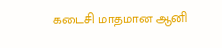கடைசி மாதமான ஆனி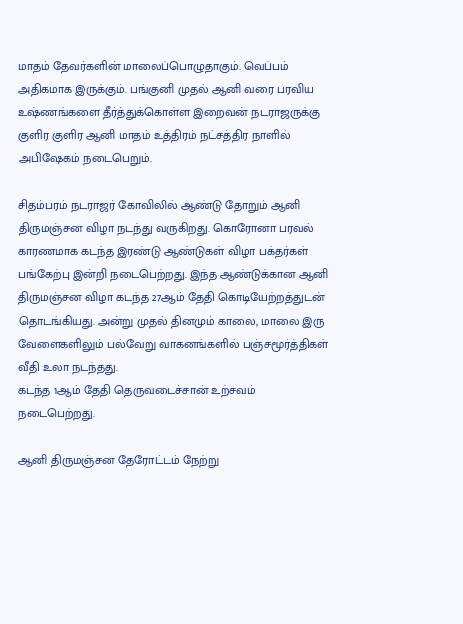மாதம் தேவர்களின் மாலைப்பொழுதாகும். வெப்பம் அதிகமாக இருக்கும். பங்குனி முதல் ஆனி வரை பரவிய உஷ்ணங்களை தீர்த்துக்கொள்ள இறைவன் நடராஜருக்கு குளிர குளிர ஆனி மாதம் உத்திரம் நட்சத்திர நாளில் அபிஷேகம் நடைபெறும்.

சிதம்பரம் நடராஜர் கோவிலில் ஆண்டு தோறும் ஆனி திருமஞ்சன விழா நடந்து வருகிறது. கொரோனா பரவல் காரணமாக கடந்த இரண்டு ஆண்டுகள் விழா பக்தர்கள் பங்கேற்பு இன்றி நடைபெற்றது. இந்த ஆண்டுக்கான ஆனி திருமஞ்சன விழா கடந்த 27ஆம் தேதி கொடியேற்றத்துடன் தொடங்கியது. அன்று முதல் தினமும் காலை, மாலை இரு வேளைகளிலும் பல்வேறு வாகனங்களில் பஞ்சமூர்த்திகள் வீதி உலா நடந்தது.
கடந்த 1ஆம் தேதி தெருவடைச்சான் உற்சவம் நடைபெற்றது.

ஆனி திருமஞ்சன தேரோட்டம் நேற்று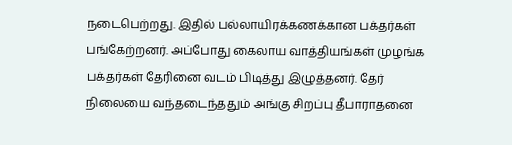நடைபெற்றது. இதில் பல்லாயிரக்கணக்கான பக்தர்கள் பங்கேற்றனர். அப்போது கைலாய வாத்தியங்கள் முழங்க பக்தர்கள் தேரினை வடம் பிடித்து இழுத்தனர். தேர் நிலையை வந்தடைந்ததும் அங்கு சிறப்பு தீபாராதனை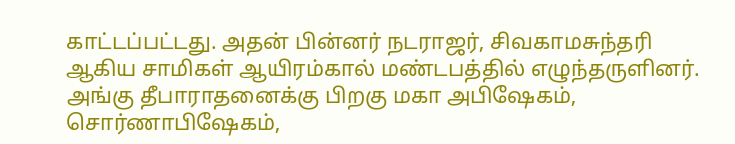காட்டப்பட்டது. அதன் பின்னர் நடராஜர், சிவகாமசுந்தரி ஆகிய சாமிகள் ஆயிரம்கால் மண்டபத்தில் எழுந்தருளினர். அங்கு தீபாராதனைக்கு பிறகு மகா அபிஷேகம், சொர்ணாபிஷேகம்,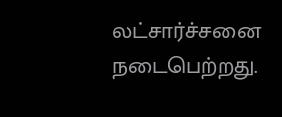லட்சார்ச்சனை நடைபெற்றது.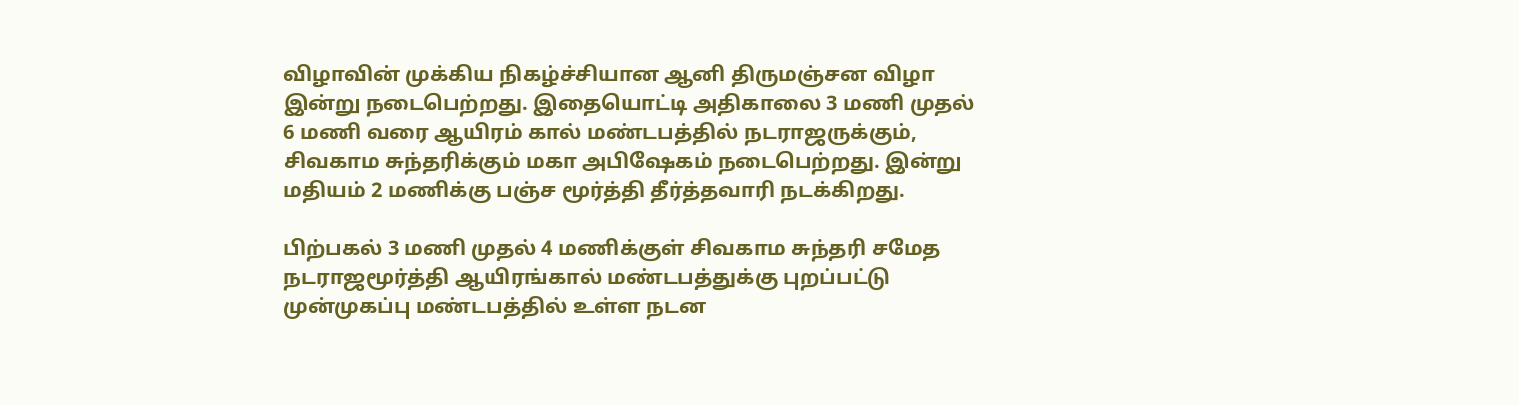விழாவின் முக்கிய நிகழ்ச்சியான ஆனி திருமஞ்சன விழா இன்று நடைபெற்றது. இதையொட்டி அதிகாலை 3 மணி முதல் 6 மணி வரை ஆயிரம் கால் மண்டபத்தில் நடராஜருக்கும், சிவகாம சுந்தரிக்கும் மகா அபிஷேகம் நடைபெற்றது. இன்று மதியம் 2 மணிக்கு பஞ்ச மூர்த்தி தீர்த்தவாரி நடக்கிறது.

பிற்பகல் 3 மணி முதல் 4 மணிக்குள் சிவகாம சுந்தரி சமேத நடராஜமூர்த்தி ஆயிரங்கால் மண்டபத்துக்கு புறப்பட்டு முன்முகப்பு மண்டபத்தில் உள்ள நடன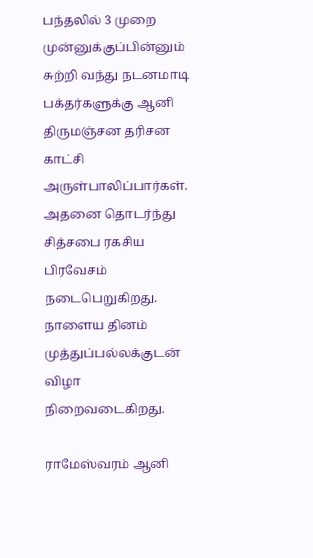பந்தலில் 3 முறை முன்னுக்குப்பின்னும் சுற்றி வந்து நடனமாடி பக்தர்களுக்கு ஆனி திருமஞ்சன தரிசன காட்சி அருள்பாலிப்பார்கள். அதனை தொடர்ந்து சித்சபை ரகசிய பிரவேசம் நடைபெறுகிறது. நாளைய தினம் முத்துப்பல்லக்குடன் விழா நிறைவடைகிறது.

ராமேஸ்வரம் ஆனி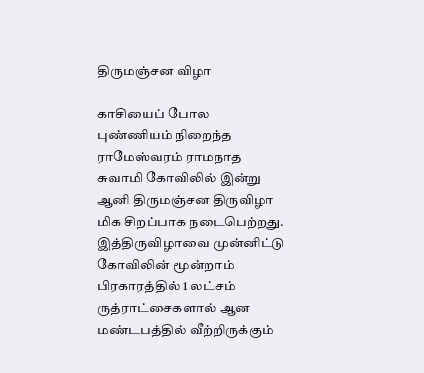திருமஞ்சன விழா

காசியைப் போல புண்ணியம் நிறைந்த ராமேஸ்வரம் ராமநாத சுவாமி கோவிலில் இன்று ஆனி திருமஞ்சன திருவிழா மிக சிறப்பாக நடைபெற்றது. இத்திருவிழாவை முன்னிட்டு கோவிலின் மூன்றாம் பிரகாரத்தில் 1 லட்சம் ருத்ராட்சைகளால் ஆன மண்டபத்தில் வீற்றிருக்கும்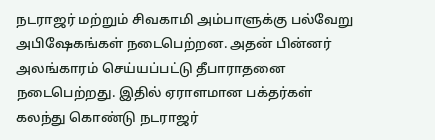நடராஜர் மற்றும் சிவகாமி அம்பாளுக்கு பல்வேறு அபிஷேகங்கள் நடைபெற்றன. அதன் பின்னர் அலங்காரம் செய்யப்பட்டு தீபாராதனை நடைபெற்றது. இதில் ஏராளமான பக்தர்கள் கலந்து கொண்டு நடராஜர்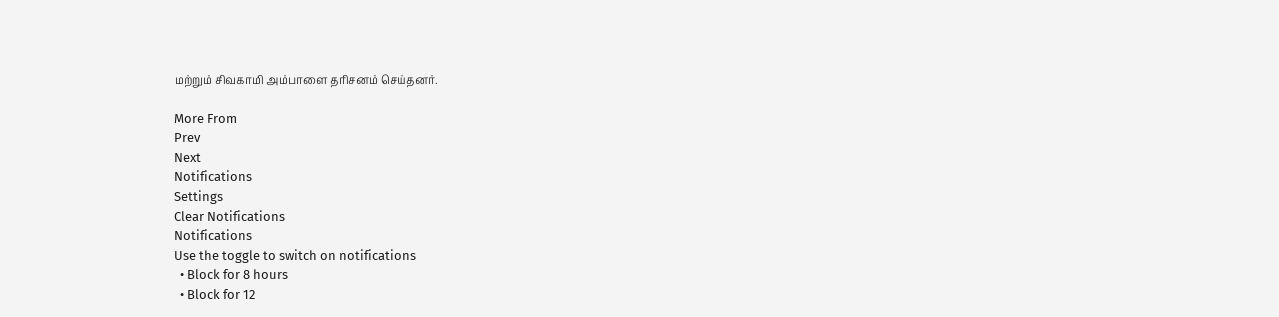மற்றும் சிவகாமி அம்பாளை தரிசனம் செய்தனர்.

More From
Prev
Next
Notifications
Settings
Clear Notifications
Notifications
Use the toggle to switch on notifications
  • Block for 8 hours
  • Block for 12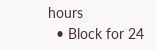hours
  • Block for 24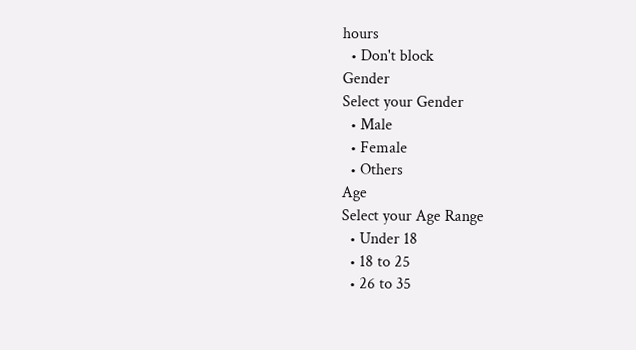hours
  • Don't block
Gender
Select your Gender
  • Male
  • Female
  • Others
Age
Select your Age Range
  • Under 18
  • 18 to 25
  • 26 to 35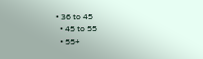• 36 to 45
  • 45 to 55
  • 55+